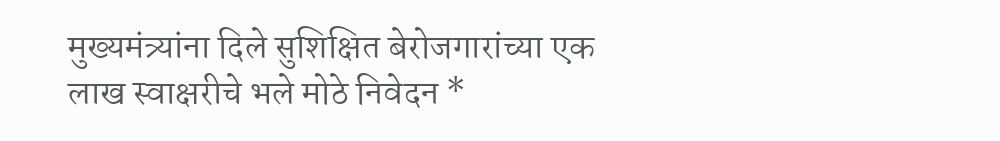मुख्यमंत्र्यांना दिले सुशिक्षित बेरोजगारांच्या एक लाख स्वाक्षरीचे भले मोठे निवेदन *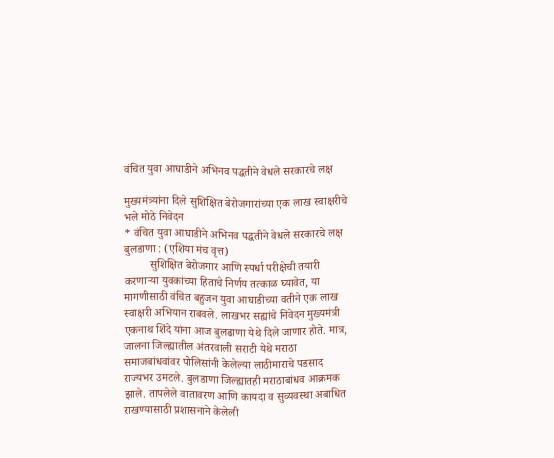वंचित युवा आघाडीने अभिनव पद्धतीने वेधले सरकारचे लक्ष

मुख्यमंत्र्यांना दिले सुशिक्षित बेरोजगारांच्या एक लाख स्वाक्षरीचे भले मोठे निवेदन
* वंचित युवा आघाडीने अभिनव पद्धतीने वेधले सरकारचे लक्ष
बुलडाणा : (एशिया मंच वृत्त)
         सुशिक्षित बेरोजगार आणि स्पर्धा परीक्षेची तयारी करणाऱ्या युवकांच्या हिताचे निर्णय तत्काळ घ्यावेत, या मागणीसाठी वंचित बहुजन युवा आघाडीच्या वतीने एक लाख स्वाक्षरी अभियान राबवले. लाखभर सह्यांचे निवेदन मुख्यमंत्री एकनाथ शिंदे यांना आज बुलढाणा येथे दिले जाणार होते. मात्र, जालना जिल्ह्यातील अंतरवाली सराटी येथे मराठा समाजबांधवांवर पोलिसांनी केलेल्या लाठीमाराचे पडसाद राज्यभर उमटले. बुलडाणा जिल्ह्यातही मराठाबांधव आक्रमक झाले. तापलेले वातावरण आणि कायदा व सुव्यवस्था अबाधित राखण्यासाठी प्रशासनाने केलेली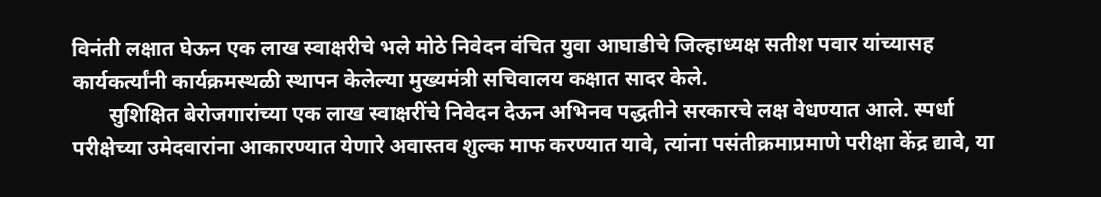विनंती लक्षात घेऊन एक लाख स्वाक्षरीचे भले मोठे निवेदन वंचित युवा आघाडीचे जिल्हाध्यक्ष सतीश पवार यांच्यासह कार्यकर्त्यांनी कार्यक्रमस्थळी स्थापन केलेल्या मुख्यमंत्री सचिवालय कक्षात सादर केले.
       सुशिक्षित बेरोजगारांच्या एक लाख स्वाक्षरींचे निवेदन देऊन अभिनव पद्धतीने सरकारचे लक्ष वेधण्यात आले. स्पर्धा परीक्षेच्या उमेदवारांना आकारण्यात येणारे अवास्तव शुल्क माफ करण्यात यावे, त्यांना पसंतीक्रमाप्रमाणे परीक्षा केंद्र द्यावे, या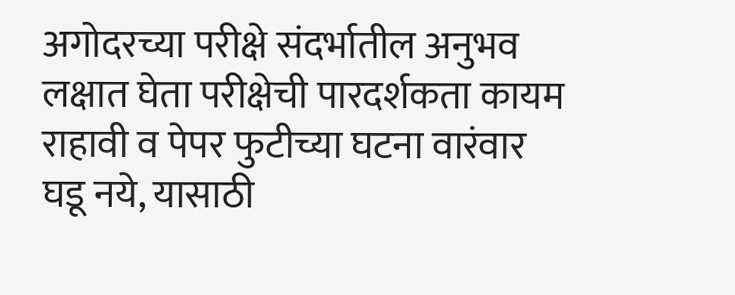अगोदरच्या परीक्षे संदर्भातील अनुभव लक्षात घेता परीक्षेची पारदर्शकता कायम राहावी व पेपर फुटीच्या घटना वारंवार घडू नये, यासाठी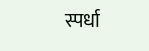स्पर्धा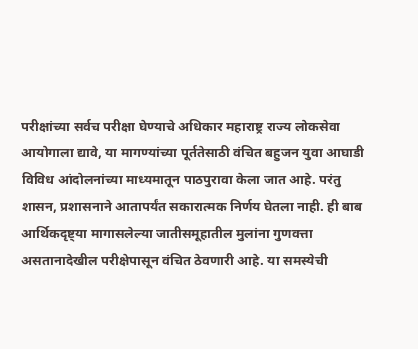परीक्षांच्या सर्वच परीक्षा घेण्याचे अधिकार महाराष्ट्र राज्य लोकसेवा आयोगाला द्यावे, या मागण्यांच्या पूर्ततेसाठी वंचित बहुजन युवा आघाडी विविध आंदोलनांच्या माध्यमातून पाठपुरावा केला जात आहे. परंतु शासन, प्रशासनाने आतापर्यंत सकारात्मक निर्णय घेतला नाही. ही बाब आर्थिकदृष्ट्या मागासलेल्या जातीसमूहातील मुलांना गुणवत्ता असतानादेखील परीक्षेपासून वंचित ठेवणारी आहे. या समस्येची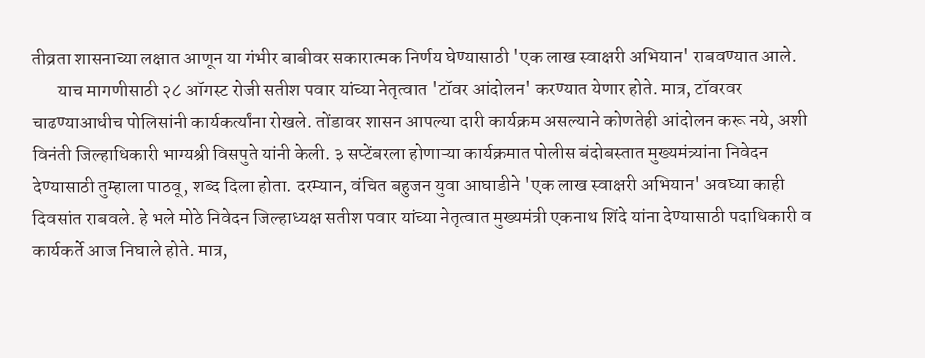तीव्रता शासनाच्या लक्षात आणून या गंभीर बाबीवर सकारात्मक निर्णय घेण्यासाठी 'एक लाख स्वाक्षरी अभियान' राबवण्यात आले.
       याच मागणीसाठी २८ ऑगस्ट रोजी सतीश पवार यांच्या नेतृत्वात 'टॉवर आंदोलन' करण्यात येणार होते. मात्र, टॉवरवर चाढण्याआधीच पोलिसांनी कार्यकर्त्यांना रोखले. तोंडावर शासन आपल्या दारी कार्यक्रम असल्याने कोणतेही आंदोलन करू नये, अशी विनंती जिल्हाधिकारी भाग्यश्री विसपुते यांनी केली. ३ सप्टेंबरला होणाऱ्या कार्यक्रमात पोलीस बंदोबस्तात मुख्यमंत्र्यांना निवेदन देण्यासाठी तुम्हाला पाठवू, शब्द दिला होता. दरम्यान, वंचित बहुजन युवा आघाडीने 'एक लाख स्वाक्षरी अभियान' अवघ्या काही दिवसांत राबवले. हे भले मोठे निवेदन जिल्हाध्यक्ष सतीश पवार यांच्या नेतृत्वात मुख्यमंत्री एकनाथ शिंदे यांना देण्यासाठी पदाधिकारी व कार्यकर्ते आज निघाले होते. मात्र,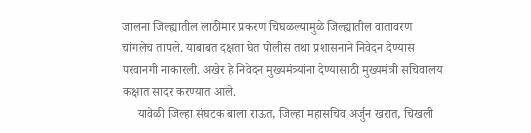जालना जिल्ह्यातील लाठीमार प्रकरण चिघळल्यामुळे जिल्ह्यातील वातावरण चांगलेच तापले. याबाबत दक्षता घेत पोलीस तथा प्रशासनाने निवेदन देण्यास परवानगी नाकारली. अखेर हे निवेदन मुख्यमंत्र्यांना देण्यासाठी मुख्यमंत्री सचिवालय कक्षात सादर करण्यात आले.
     यावेळी जिल्हा संघटक बाला राऊत, जिल्हा महासचिव अर्जुन खरात, चिखली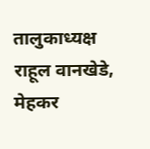तालुकाध्यक्ष राहूल वानखेडे, मेहकर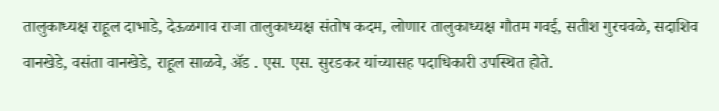तालुकाध्यक्ष राहूल दाभाडे, देऊळगाव राजा तालुकाध्यक्ष संतोष कदम, लोणार तालुकाध्यक्ष गौतम गवई, सतीश गुरचवळे, सदाशिव वानखेडे, वसंता वानखेडे, राहूल साळवे, ॲड . एस. एस. सुरडकर यांच्यासह पदाधिकारी उपस्थित होते.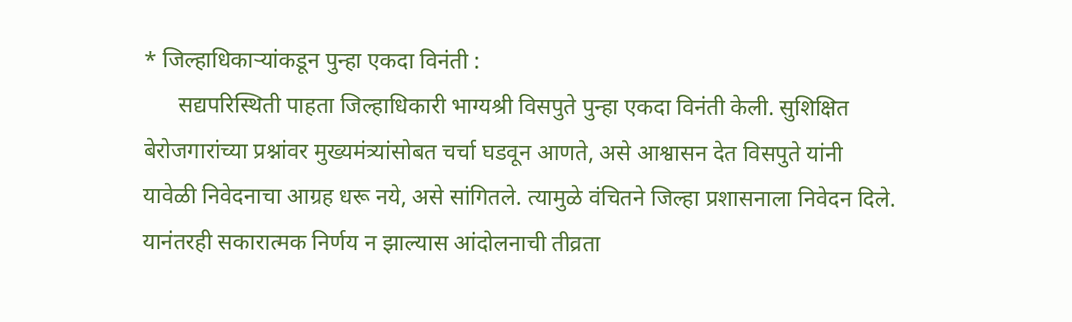* जिल्हाधिकाऱ्यांकडून पुन्हा एकदा विनंती :
      सद्यपरिस्थिती पाहता जिल्हाधिकारी भाग्यश्री विसपुते पुन्हा एकदा विनंती केली. सुशिक्षित बेरोजगारांच्या प्रश्नांवर मुख्यमंत्र्यांसोबत चर्चा घडवून आणते, असे आश्वासन देत विसपुते यांनी यावेळी निवेदनाचा आग्रह धरू नये, असे सांगितले. त्यामुळे वंचितने जिल्हा प्रशासनाला निवेदन दिले. यानंतरही सकारात्मक निर्णय न झाल्यास आंदोलनाची तीव्रता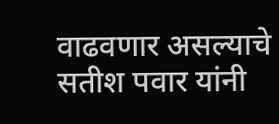वाढवणार असल्याचे सतीश पवार यांनी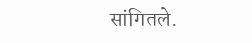सांगितले.